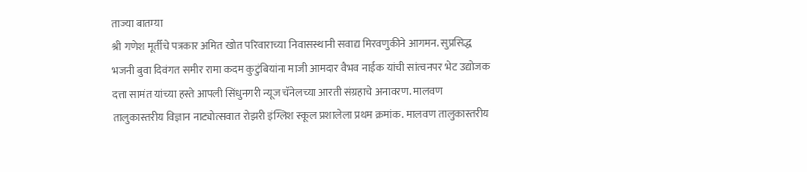ताज्या बातम्या
श्री गणेश मूर्तीचे पत्रकार अमित खोत परिवाराच्या निवासस्थानी सवाद्य मिरवणुकीने आगमन. सुप्रसिद्ध भजनी बुवा दिवंगत समीर रामा कदम कुटुंबियांना माजी आमदार वैभव नाईक यांची सांत्वनपर भेट उद्योजक दत्ता सामंत यांच्या हस्ते आपली सिंधुनगरी न्यूज चॅनेलच्या आरती संग्रहाचे अनावरण. मालवण तालुकास्तरीय विज्ञान नाट्योत्सवात रोझरी इंग्लिश स्कूल प्रशालेला प्रथम क्रमांक. मालवण तालुकास्तरीय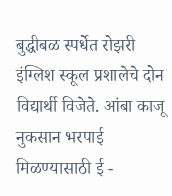बुद्धीबळ स्पर्धेत रोझरी इंग्लिश स्कूल प्रशालेचे दोन विद्यार्थी विजेते. आंबा काजू नुकसान भरपाई मिळण्यासाठी ई -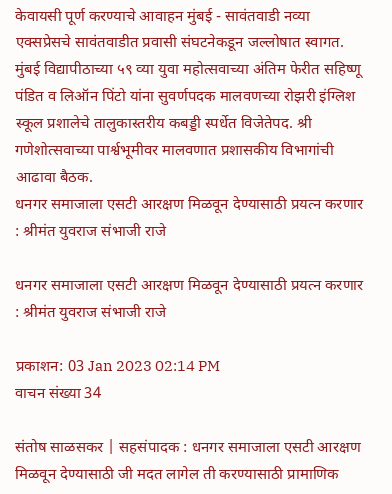केवायसी पूर्ण करण्याचे आवाहन मुंबई - सावंतवाडी नव्या एक्सप्रेसचे सावंतवाडीत प्रवासी संघटनेकडून जल्लोषात स्वागत. मुंबई विद्यापीठाच्या ५९ व्या युवा महोत्सवाच्या अंतिम फेरीत सहिष्णू पंडित व लिऑन पिंटो यांना सुवर्णपदक मालवणच्या रोझरी इंग्लिश स्कूल प्रशालेचे तालुकास्तरीय कबड्डी स्पर्धेत विजेतेपद. श्री गणेशोत्सवाच्या पार्श्वभूमीवर मालवणात प्रशासकीय विभागांची आढावा बैठक.
धनगर समाजाला एसटी आरक्षण मिळवून देण्यासाठी प्रयत्न करणार  : श्रीमंत युवराज संभाजी राजे

धनगर समाजाला एसटी आरक्षण मिळवून देण्यासाठी प्रयत्न करणार  : श्रीमंत युवराज संभाजी राजे

प्रकाशन: 03 Jan 2023 02:14 PM
वाचन संख्या 34

संतोष साळसकर | सहसंपादक : धनगर समाजाला एसटी आरक्षण मिळवून देण्यासाठी जी मदत लागेल ती करण्यासाठी प्रामाणिक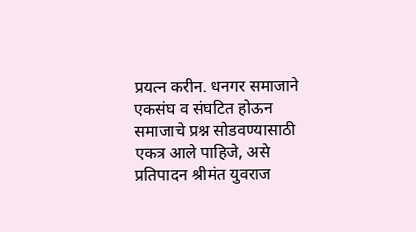प्रयत्न करीन. धनगर समाजाने एकसंघ व संघटित होऊन समाजाचे प्रश्न सोडवण्यासाठी एकत्र आले पाहिजे, असे प्रतिपादन श्रीमंत युवराज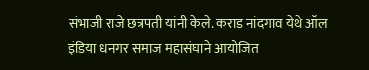संभाजी राजे छत्रपती यांनी केले. कराड नांदगाव येथे ऑल इंडिया धनगर समाज महासंघाने आयोजित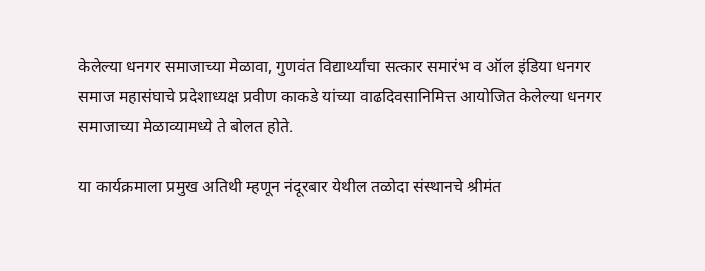केलेल्या धनगर समाजाच्या मेळावा, गुणवंत विद्यार्थ्यांचा सत्कार समारंभ व ऑल इंडिया धनगर समाज महासंघाचे प्रदेशाध्यक्ष प्रवीण काकडे यांच्या वाढदिवसानिमित्त आयोजित केलेल्या धनगर समाजाच्या मेळाव्यामध्ये ते बोलत होते.

या कार्यक्रमाला प्रमुख अतिथी म्हणून नंदूरबार येथील तळोदा संस्थानचे श्रीमंत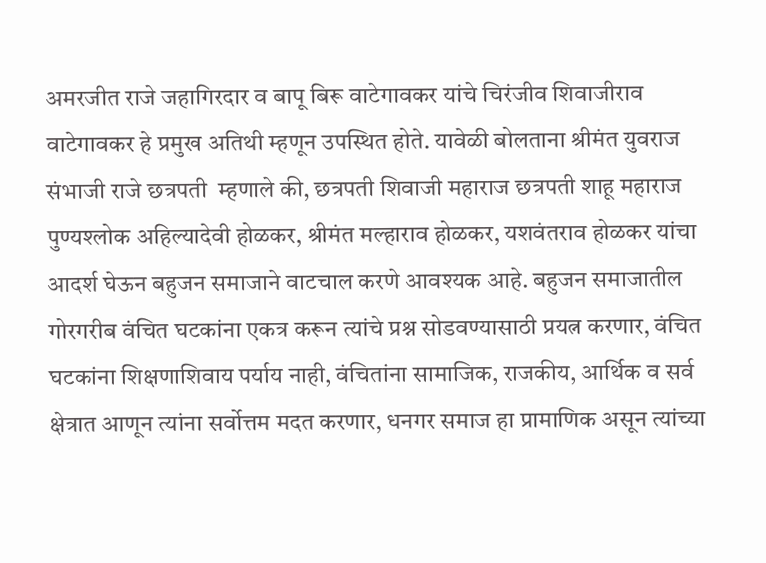अमरजीत राजे जहागिरदार व बापू बिरू वाटेगावकर यांचे चिरंजीव शिवाजीराव वाटेगावकर हे प्रमुख अतिथी म्हणून उपस्थित होते. यावेळी बोलताना श्रीमंत युवराज संभाजी राजे छत्रपती  म्हणाले की, छत्रपती शिवाजी महाराज छत्रपती शाहू महाराज पुण्यश्लोक अहिल्यादेवी होळकर, श्रीमंत मल्हाराव होळकर, यशवंतराव होळकर यांचा आदर्श घेऊन बहुजन समाजाने वाटचाल करणे आवश्यक आहे. बहुजन समाजातील गोरगरीब वंचित घटकांना एकत्र करून त्यांचे प्रश्न सोडवण्यासाठी प्रयत्न करणार, वंचित घटकांना शिक्षणाशिवाय पर्याय नाही, वंचितांना सामाजिक, राजकीय, आर्थिक व सर्व क्षेत्रात आणून त्यांना सर्वोत्तम मदत करणार, धनगर समाज हा प्रामाणिक असून त्यांच्या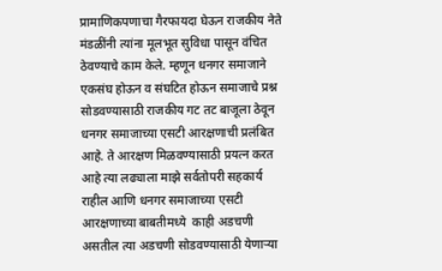प्रामाणिकपणाचा गैरफायदा घेऊन राजकीय नेते मंडळींनी त्यांना मूलभूत सुविधा पासून वंचित ठेवण्याचे काम केले. म्हणून धनगर समाजाने एकसंघ होऊन व संघटित होऊन समाजाचे प्रश्न सोडवण्यासाठी राजकीय गट तट बाजूला ठेवून धनगर समाजाच्या एसटी आरक्षणाची प्रलंबित आहे. ते आरक्षण मिळवण्यासाठी प्रयत्न करत आहे त्या लढ्याला माझे सर्वतोपरी सहकार्य राहील आणि धनगर समाजाच्या एसटी आरक्षणाच्या बाबतीमध्ये  काही अडचणी असतील त्या अडचणी सोडवण्यासाठी येणाऱ्या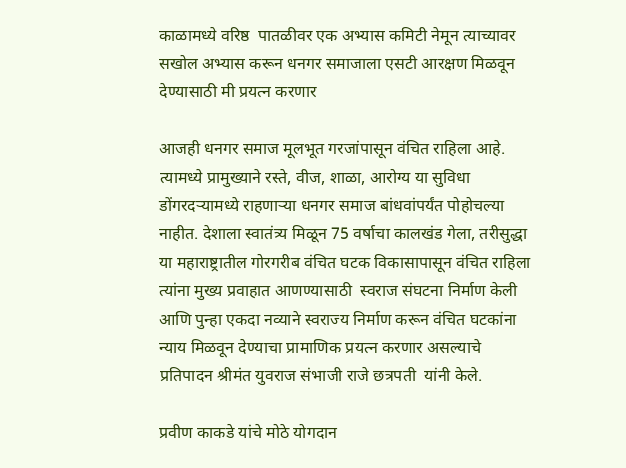काळामध्ये वरिष्ठ  पातळीवर एक अभ्यास कमिटी नेमून त्याच्यावर सखोल अभ्यास करून धनगर समाजाला एसटी आरक्षण मिळवून देण्यासाठी मी प्रयत्न करणार

आजही धनगर समाज मूलभूत गरजांपासून वंचित राहिला आहे. त्यामध्ये प्रामुख्याने रस्ते, वीज, शाळा, आरोग्य या सुविधा डोंगरदऱ्यामध्ये राहणाऱ्या धनगर समाज बांधवांपर्यंत पोहोचल्या नाहीत. देशाला स्वातंत्र्य मिळून 75 वर्षाचा कालखंड गेला, तरीसुद्धा या महाराष्ट्रातील गोरगरीब वंचित घटक विकासापासून वंचित राहिला त्यांना मुख्य प्रवाहात आणण्यासाठी  स्वराज संघटना निर्माण केली आणि पुन्हा एकदा नव्याने स्वराज्य निर्माण करून वंचित घटकांना न्याय मिळवून देण्याचा प्रामाणिक प्रयत्न करणार असल्याचे प्रतिपादन श्रीमंत युवराज संभाजी राजे छत्रपती  यांनी केले.

प्रवीण काकडे यांचे मोठे योगदान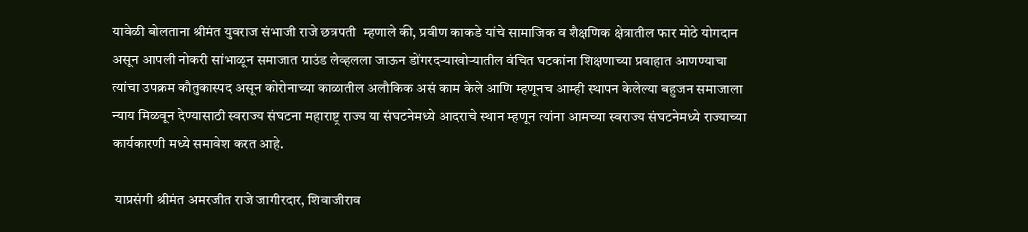यावेळी बोलताना श्रीमंत युवराज संभाजी राजे छत्रपती  म्हणाले की, प्रवीण काकडे यांचे सामाजिक व शैक्षणिक क्षेत्रातील फार मोठे योगदान असून आपली नोकरी सांभाळून समाजात ग्राउंड लेव्हलला जाऊन डोंगरदऱ्याखोऱ्यातील वंचित घटकांना शिक्षणाच्या प्रवाहात आणण्याचा त्यांचा उपक्रम कौतुकास्पद असून कोरोनाच्या काळातील अलौकिक असं काम केले आणि म्हणूनच आम्ही स्थापन केलेल्या बहुजन समाजाला न्याय मिळवून देण्यासाठी स्वराज्य संघटना महाराष्ट्र राज्य या संघटनेमध्ये आदराचे स्थान म्हणून त्यांना आमच्या स्वराज्य संघटनेमध्ये राज्याच्या कार्यकारणी मध्ये समावेश करत आहे.

 याप्रसंगी श्रीमंत अमरजीत राजे जागीरदार, शिवाजीराव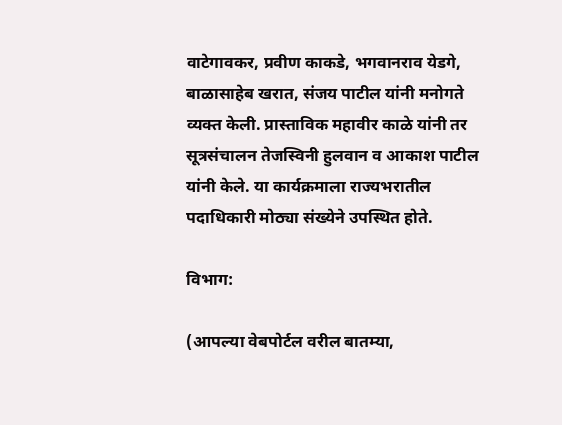वाटेगावकर, प्रवीण काकडे, भगवानराव येडगे, बाळासाहेब खरात, संजय पाटील यांनी मनोगते व्यक्त केली. प्रास्ताविक महावीर काळे यांनी तर सूत्रसंचालन तेजस्विनी हुलवान व आकाश पाटील यांनी केले. या कार्यक्रमाला राज्यभरातील पदाधिकारी मोठ्या संख्येने उपस्थित होते.

विभाग:

(आपल्या वेबपोर्टल वरील बातम्या,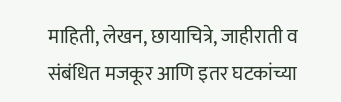माहिती, लेखन, छायाचित्रे, जाहीराती व संबंधित मजकूर आणि इतर घटकांच्या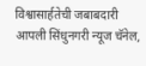विश्वासार्हतेची जबाबदारी आपली सिंधुनगरी न्यूज चॅनेल,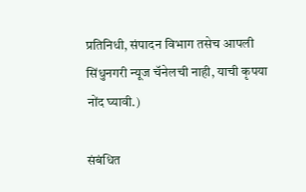प्रतिनिधी, संपादन विभाग तसेच आपली सिंधुनगरी न्यूज चॅनेलची नाही, याची कृपया नोंद घ्यावी.)

संबंधित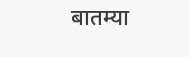बातम्या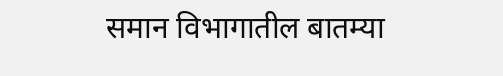समान विभागातील बातम्या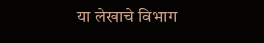या लेखाचे विभाग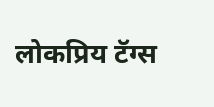लोकप्रिय टॅग्स